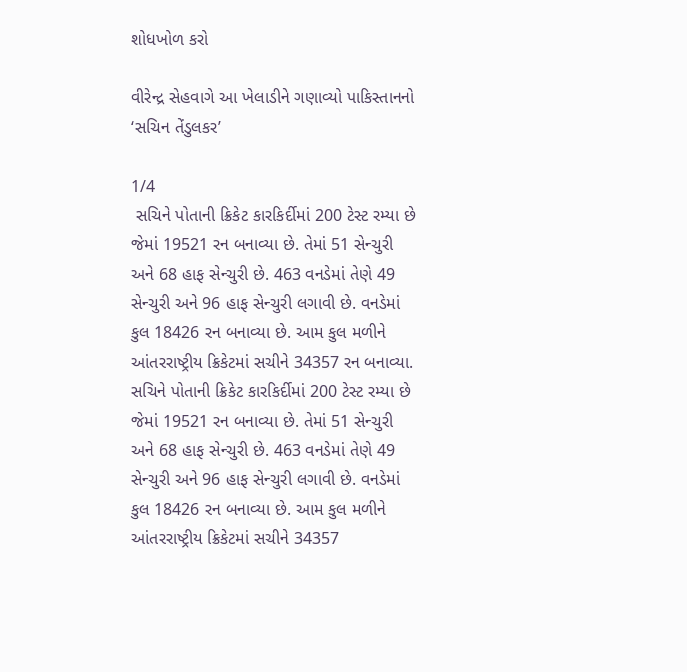શોધખોળ કરો

વીરેન્દ્ર સેહવાગે આ ખેલાડીને ગણાવ્યો પાકિસ્તાનનો ‘સચિન તેંડુલકર’

1/4
 સચિને પોતાની ક્રિકેટ કારકિર્દીમાં 200 ટેસ્ટ રમ્યા છે જેમાં 19521 રન બનાવ્યા છે. તેમાં 51 સેન્ચુરી અને 68 હાફ સેન્ચુરી છે. 463 વનડેમાં તેણે 49 સેન્ચુરી અને 96 હાફ સેન્ચુરી લગાવી છે. વનડેમાં કુલ 18426 રન બનાવ્યા છે. આમ કુલ મળીને આંતરરાષ્ટ્રીય ક્રિકેટમાં સચીને 34357 રન બનાવ્યા.
સચિને પોતાની ક્રિકેટ કારકિર્દીમાં 200 ટેસ્ટ રમ્યા છે જેમાં 19521 રન બનાવ્યા છે. તેમાં 51 સેન્ચુરી અને 68 હાફ સેન્ચુરી છે. 463 વનડેમાં તેણે 49 સેન્ચુરી અને 96 હાફ સેન્ચુરી લગાવી છે. વનડેમાં કુલ 18426 રન બનાવ્યા છે. આમ કુલ મળીને આંતરરાષ્ટ્રીય ક્રિકેટમાં સચીને 34357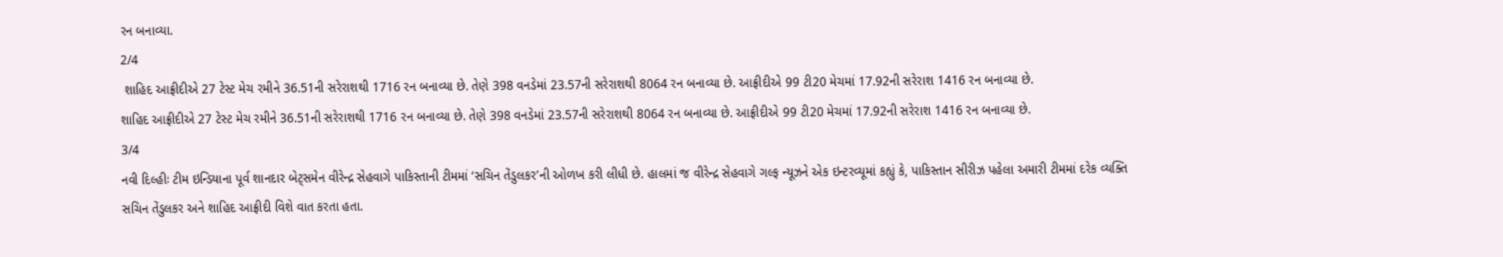રન બનાવ્યા.
2/4
 શાહિદ આફ્રીદીએ 27 ટેસ્ટ મેચ રમીને 36.51ની સરેરાશથી 1716 રન બનાવ્યા છે. તેણે 398 વનડેમાં 23.57ની સરેરાશથી 8064 રન બનાવ્યા છે. આફ્રીદીએ 99 ટી20 મેચમાં 17.92ની સરેરાશ 1416 રન બનાવ્યા છે.
શાહિદ આફ્રીદીએ 27 ટેસ્ટ મેચ રમીને 36.51ની સરેરાશથી 1716 રન બનાવ્યા છે. તેણે 398 વનડેમાં 23.57ની સરેરાશથી 8064 રન બનાવ્યા છે. આફ્રીદીએ 99 ટી20 મેચમાં 17.92ની સરેરાશ 1416 રન બનાવ્યા છે.
3/4
નવી દિલ્હીઃ ટીમ ઇન્ડિયાના પૂર્વ શાનદાર બેટ્સમેન વીરેન્દ્ર સેહવાગે પાકિસ્તાની ટીમમાં ‘સચિન તેંડુલકર’ની ઓળખ કરી લીધી છે. હાલમાં જ વીરેન્દ્ર સેહવાગે ગલ્ફ ન્યૂઝને એક ઇન્ટરવ્યૂમાં કહ્યું કે, પાકિસ્તાન સીરીઝ પહેલા અમારી ટીમમાં દરેક વ્યક્તિ સચિન તેંડુલકર અને શાહિદ આફ્રીદી વિશે વાત કરતા હતા.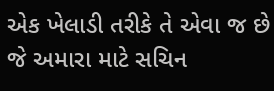એક ખેલાડી તરીકે તે એવા જ છે જે અમારા માટે સચિન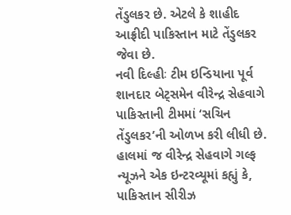તેંડુલકર છે. એટલે કે શાહીદ આફ્રીદી પાકિસ્તાન માટે તેંડુલકર જેવા છે.
નવી દિલ્હીઃ ટીમ ઇન્ડિયાના પૂર્વ શાનદાર બેટ્સમેન વીરેન્દ્ર સેહવાગે પાકિસ્તાની ટીમમાં ‘સચિન તેંડુલકર’ની ઓળખ કરી લીધી છે. હાલમાં જ વીરેન્દ્ર સેહવાગે ગલ્ફ ન્યૂઝને એક ઇન્ટરવ્યૂમાં કહ્યું કે, પાકિસ્તાન સીરીઝ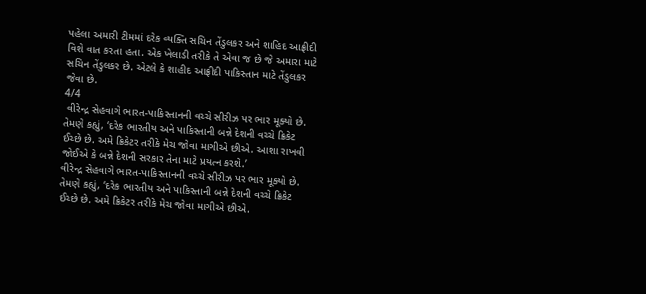પહેલા અમારી ટીમમાં દરેક વ્યક્તિ સચિન તેંડુલકર અને શાહિદ આફ્રીદી વિશે વાત કરતા હતા. એક ખેલાડી તરીકે તે એવા જ છે જે અમારા માટે સચિન તેંડુલકર છે. એટલે કે શાહીદ આફ્રીદી પાકિસ્તાન માટે તેંડુલકર જેવા છે.
4/4
 વીરેન્દ્ર સેહવાગે ભારત-પાકિસ્તાનની વચ્ચે સીરીઝ પર ભાર મૂક્યો છે. તેમણે કહ્યું, ‘દરેક ભારતીય અને પાકિસ્તાની બન્ને દેશની વચ્ચે ક્રિકેટ ઈચ્છે છે. અમે ક્રિકેટર તરીકે મેચ જોવા માગીએ છીએ. આશા રાખવી જોઈએ કે બન્ને દેશની સરકાર તેના માટે પ્રયત્ન કરશે.’
વીરેન્દ્ર સેહવાગે ભારત-પાકિસ્તાનની વચ્ચે સીરીઝ પર ભાર મૂક્યો છે. તેમણે કહ્યું, ‘દરેક ભારતીય અને પાકિસ્તાની બન્ને દેશની વચ્ચે ક્રિકેટ ઈચ્છે છે. અમે ક્રિકેટર તરીકે મેચ જોવા માગીએ છીએ.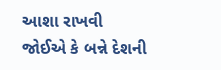આશા રાખવી જોઈએ કે બન્ને દેશની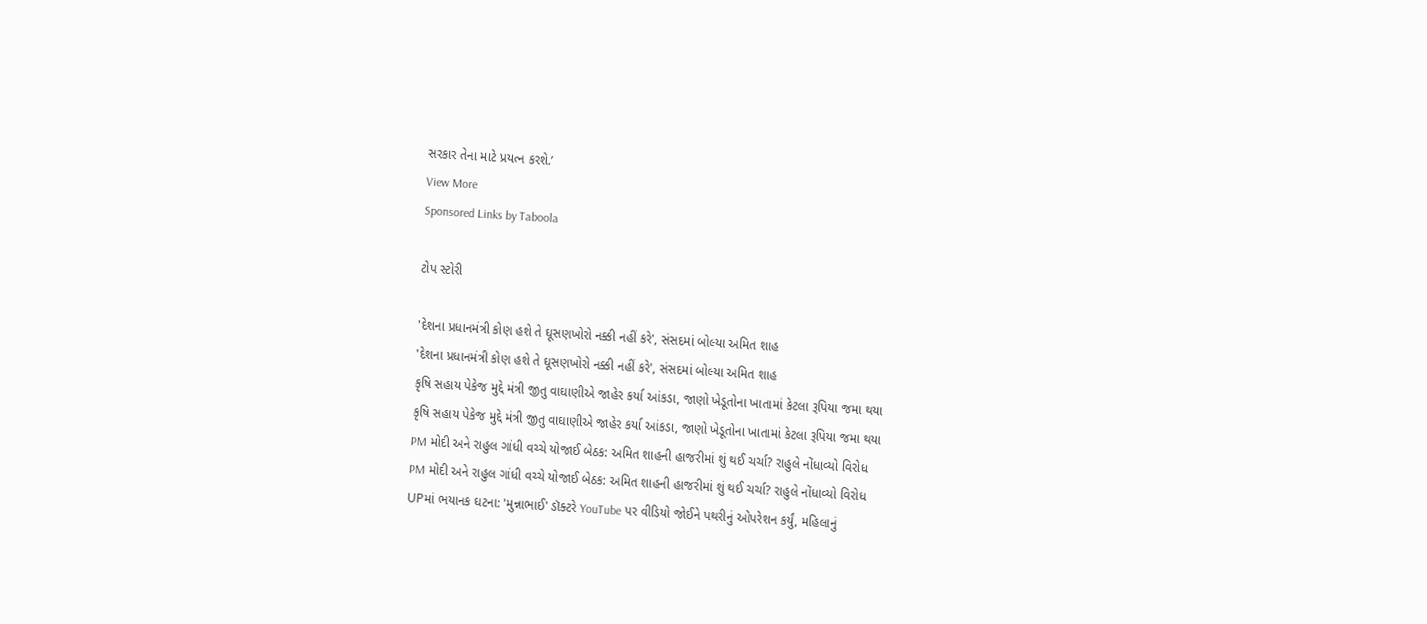સરકાર તેના માટે પ્રયત્ન કરશે.’
View More
Sponsored Links by Taboola

ટોપ સ્ટોરી

'દેશના પ્રધાનમંત્રી કોણ હશે તે ઘૂસણખોરો નક્કી નહીં કરે', સંસદમાં બોલ્યા અમિત શાહ
'દેશના પ્રધાનમંત્રી કોણ હશે તે ઘૂસણખોરો નક્કી નહીં કરે', સંસદમાં બોલ્યા અમિત શાહ
કૃષિ સહાય પેકેજ મુદ્દે મંત્રી જીતુ વાઘાણીએ જાહેર કર્યા આંકડા, જાણો ખેડૂતોના ખાતામાં કેટલા રૂપિયા જમા થયા
કૃષિ સહાય પેકેજ મુદ્દે મંત્રી જીતુ વાઘાણીએ જાહેર કર્યા આંકડા, જાણો ખેડૂતોના ખાતામાં કેટલા રૂપિયા જમા થયા
PM મોદી અને રાહુલ ગાંધી વચ્ચે યોજાઈ બેઠક: અમિત શાહની હાજરીમાં શું થઈ ચર્ચા? રાહુલે નોંધાવ્યો વિરોધ
PM મોદી અને રાહુલ ગાંધી વચ્ચે યોજાઈ બેઠક: અમિત શાહની હાજરીમાં શું થઈ ચર્ચા? રાહુલે નોંધાવ્યો વિરોધ
UPમાં ભયાનક ઘટના: 'મુન્નાભાઈ' ડૉક્ટરે YouTube પર વીડિયો જોઈને પથરીનું ઓપરેશન કર્યું, મહિલાનું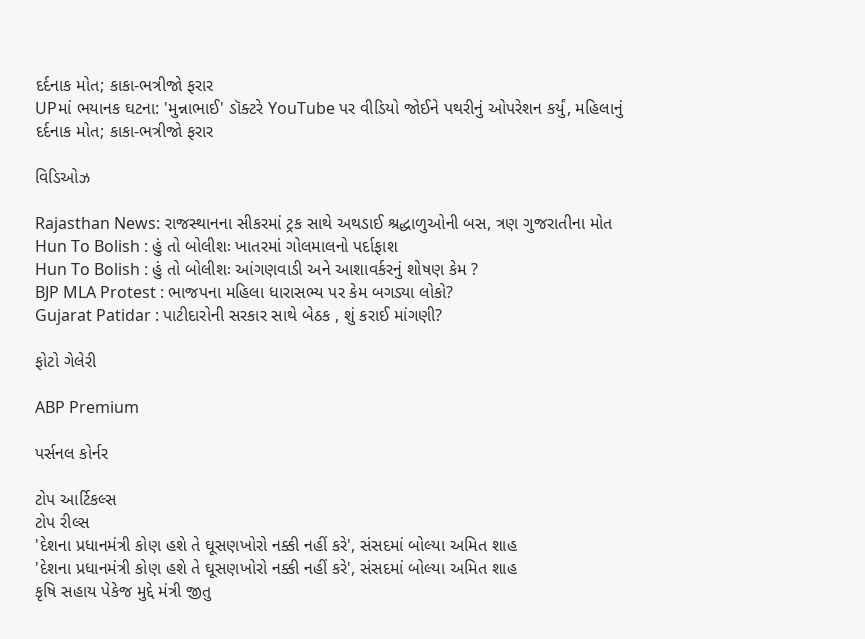દર્દનાક મોત; કાકા-ભત્રીજો ફરાર
UPમાં ભયાનક ઘટના: 'મુન્નાભાઈ' ડૉક્ટરે YouTube પર વીડિયો જોઈને પથરીનું ઓપરેશન કર્યું, મહિલાનું દર્દનાક મોત; કાકા-ભત્રીજો ફરાર

વિડિઓઝ

Rajasthan News: રાજસ્થાનના સીકરમાં ટ્રક સાથે અથડાઈ શ્રદ્ધાળુઓની બસ, ત્રણ ગુજરાતીના મોત
Hun To Bolish : હું તો બોલીશઃ ખાતરમાં ગોલમાલનો પર્દાફાશ
Hun To Bolish : હું તો બોલીશઃ આંગણવાડી અને આશાવર્કરનું શોષણ કેમ ?
BJP MLA Protest : ભાજપના મહિલા ધારાસભ્ય પર કેમ બગડ્યા લોકો?
Gujarat Patidar : પાટીદારોની સરકાર સાથે બેઠક , શું કરાઈ માંગણી?

ફોટો ગેલેરી

ABP Premium

પર્સનલ કોર્નર

ટોપ આર્ટિકલ્સ
ટોપ રીલ્સ
'દેશના પ્રધાનમંત્રી કોણ હશે તે ઘૂસણખોરો નક્કી નહીં કરે', સંસદમાં બોલ્યા અમિત શાહ
'દેશના પ્રધાનમંત્રી કોણ હશે તે ઘૂસણખોરો નક્કી નહીં કરે', સંસદમાં બોલ્યા અમિત શાહ
કૃષિ સહાય પેકેજ મુદ્દે મંત્રી જીતુ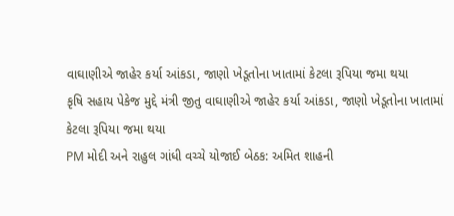વાઘાણીએ જાહેર કર્યા આંકડા, જાણો ખેડૂતોના ખાતામાં કેટલા રૂપિયા જમા થયા
કૃષિ સહાય પેકેજ મુદ્દે મંત્રી જીતુ વાઘાણીએ જાહેર કર્યા આંકડા, જાણો ખેડૂતોના ખાતામાં કેટલા રૂપિયા જમા થયા
PM મોદી અને રાહુલ ગાંધી વચ્ચે યોજાઈ બેઠક: અમિત શાહની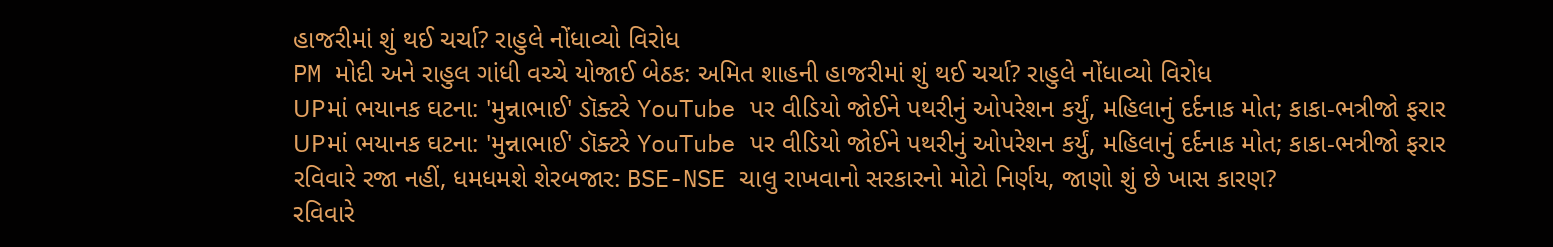હાજરીમાં શું થઈ ચર્ચા? રાહુલે નોંધાવ્યો વિરોધ
PM મોદી અને રાહુલ ગાંધી વચ્ચે યોજાઈ બેઠક: અમિત શાહની હાજરીમાં શું થઈ ચર્ચા? રાહુલે નોંધાવ્યો વિરોધ
UPમાં ભયાનક ઘટના: 'મુન્નાભાઈ' ડૉક્ટરે YouTube પર વીડિયો જોઈને પથરીનું ઓપરેશન કર્યું, મહિલાનું દર્દનાક મોત; કાકા-ભત્રીજો ફરાર
UPમાં ભયાનક ઘટના: 'મુન્નાભાઈ' ડૉક્ટરે YouTube પર વીડિયો જોઈને પથરીનું ઓપરેશન કર્યું, મહિલાનું દર્દનાક મોત; કાકા-ભત્રીજો ફરાર
રવિવારે રજા નહીં, ધમધમશે શેરબજાર: BSE-NSE ચાલુ રાખવાનો સરકારનો મોટો નિર્ણય, જાણો શું છે ખાસ કારણ?
રવિવારે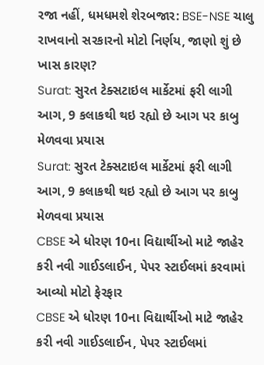રજા નહીં, ધમધમશે શેરબજાર: BSE-NSE ચાલુ રાખવાનો સરકારનો મોટો નિર્ણય, જાણો શું છે ખાસ કારણ?
Surat: સુરત ટેક્સટાઇલ માર્કેટમાં ફરી લાગી આગ, 9 કલાકથી થઇ રહ્યો છે આગ પર કાબુ મેળવવા પ્રયાસ
Surat: સુરત ટેક્સટાઇલ માર્કેટમાં ફરી લાગી આગ, 9 કલાકથી થઇ રહ્યો છે આગ પર કાબુ મેળવવા પ્રયાસ
CBSE એ ધોરણ 10ના વિદ્યાર્થીઓ માટે જાહેર કરી નવી ગાઈડલાઈન, પેપર સ્ટાઈલમાં કરવામાં આવ્યો મોટો ફેરફાર
CBSE એ ધોરણ 10ના વિદ્યાર્થીઓ માટે જાહેર કરી નવી ગાઈડલાઈન, પેપર સ્ટાઈલમાં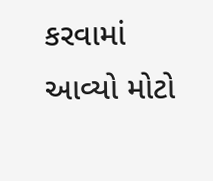કરવામાં આવ્યો મોટો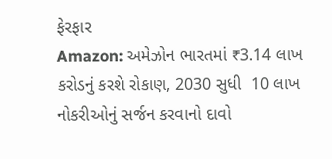ફેરફાર
Amazon: અમેઝોન ભારતમાં ₹3.14 લાખ કરોડનું કરશે રોકાણ, 2030 સુધી  10 લાખ નોકરીઓનું સર્જન કરવાનો દાવો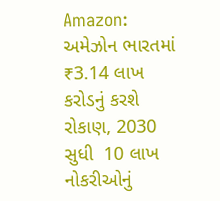Amazon: અમેઝોન ભારતમાં ₹3.14 લાખ કરોડનું કરશે રોકાણ, 2030 સુધી  10 લાખ નોકરીઓનું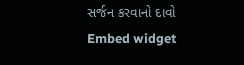સર્જન કરવાનો દાવો
Embed widget